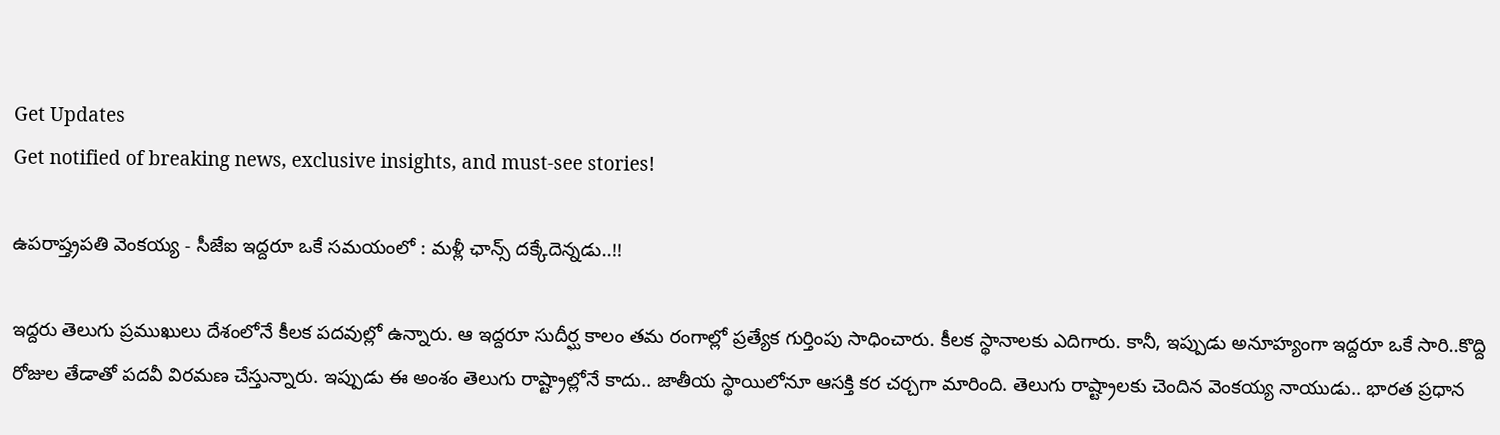Get Updates
Get notified of breaking news, exclusive insights, and must-see stories!

ఉపరాష్త్రపతి వెంకయ్య - సీజేఐ ఇద్దరూ ఒకే సమయంలో : మళ్లీ ఛాన్స్ దక్కేదెన్నడు..!!

ఇద్దరు తెలుగు ప్రముఖులు దేశంలోనే కీలక పదవుల్లో ఉన్నారు. ఆ ఇద్దరూ సుదీర్ఘ కాలం తమ రంగాల్లో ప్రత్యేక గుర్తింపు సాధించారు. కీలక స్థానాలకు ఎదిగారు. కానీ, ఇప్పుడు అనూహ్యంగా ఇద్దరూ ఒకే సారి..కొద్ది రోజుల తేడాతో పదవీ విరమణ చేస్తున్నారు. ఇప్పుడు ఈ అంశం తెలుగు రాష్ట్రాల్లోనే కాదు.. జాతీయ స్థాయిలోనూ ఆసక్తి కర చర్చగా మారింది. తెలుగు రాష్ట్రాలకు చెందిన వెంకయ్య నాయుడు.. భారత ప్రధాన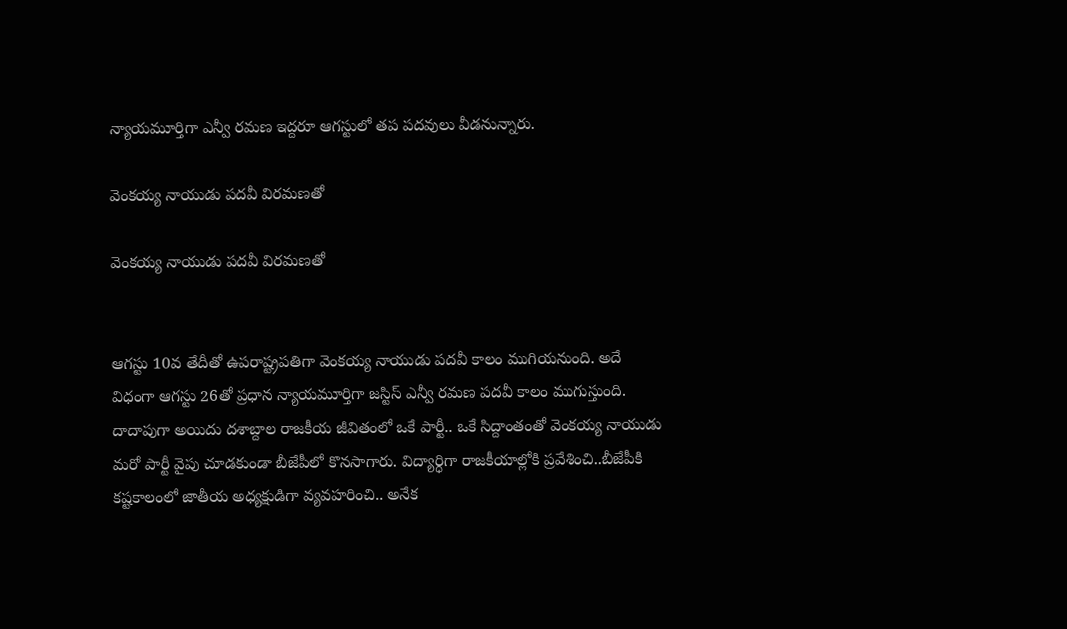న్యాయమూర్తిగా ఎన్వీ రమణ ఇద్దరూ ఆగస్టులో తప పదవులు వీడనున్నారు.

వెంకయ్య నాయుడు పదవీ విరమణతో

వెంకయ్య నాయుడు పదవీ విరమణతో


ఆగస్టు 10వ తేదీతో ఉపరాష్ట్రపతిగా వెంకయ్య నాయుడు పదవీ కాలం ముగియనుంది. అదే విధంగా ఆగస్టు 26తో ప్రధాన న్యాయమూర్తిగా జస్టిస్ ఎన్వీ రమణ పదవీ కాలం ముగుస్తుంది. దాదాపుగా అయిదు దశాబ్దాల రాజకీయ జీవితంలో ఒకే పార్టీ.. ఒకే సిద్దాంతంతో వెంకయ్య నాయుడు మరో పార్టీ వైపు చూడకుండా బీజేపీలో కొనసాగారు. విద్యార్ధిగా రాజకీయాల్లోకి ప్రవేశించి..బీజేపీకి కష్టకాలంలో జాతీయ అధ్యక్షుడిగా వ్యవహరించి.. అనేక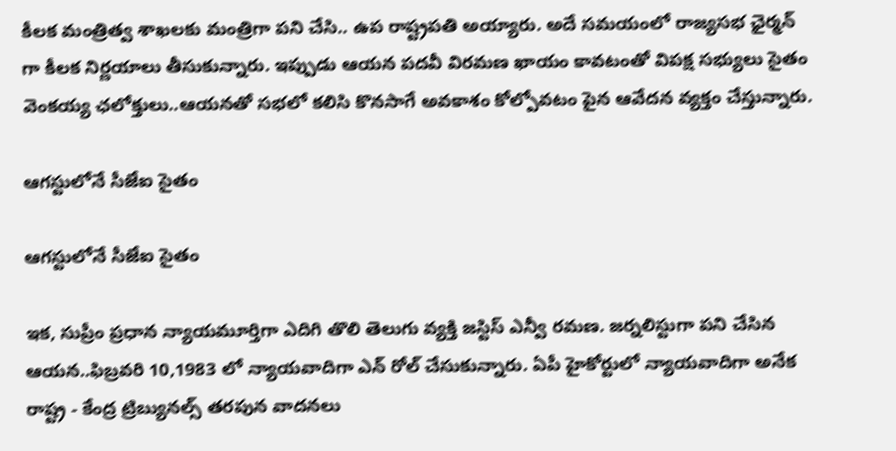కీలక మంత్రిత్వ శాఖలకు మంత్రిగా పని చేసి.. ఉప రాష్ట్రపతి అయ్యారు. అదే సమయంలో రాజ్యసభ ఛైర్మన్ గా కీలక నిర్ణయాలు తీసుకున్నారు. ఇప్పుడు ఆయన పదవీ విరమణ ఖాయం కావటంతో విపక్ష సభ్యులు సైతం వెంకయ్య ఛలోక్తులు..ఆయనతో సభలో కలిసి కొనసాగే అవకాశం కోల్పోవటం పైన ఆవేదన వ్యక్తం చేస్తున్నారు.

ఆగస్టులోనే సీజేఐ సైతం

ఆగస్టులోనే సీజేఐ సైతం

ఇక, సుప్రీం ప్రధాన న్యాయమూర్తిగా ఎదిగి తొలి తెలుగు వ్యక్తి జస్టిస్ ఎన్వీ రమణ. జర్నలిస్టుగా పని చేసిన ఆయన..ఫిబ్రవరి 10,1983 లో న్యాయవాదిగా ఎన్ రోల్ చేసుకున్నారు. ఏపీ హైకోర్టులో న్యాయవాదిగా అనేక రాష్ట్ర - కేంద్ర ట్రిబ్యునల్స్ తరపున వాదనలు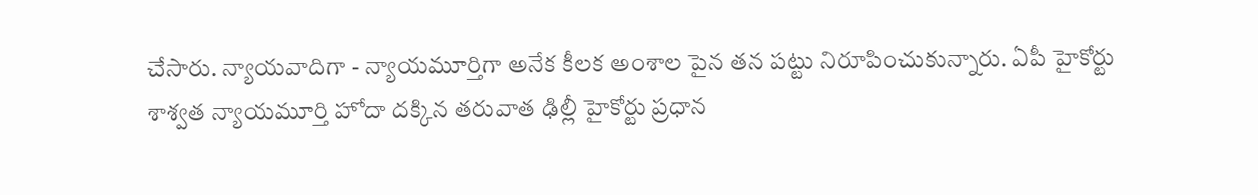చేసారు. న్యాయవాదిగా - న్యాయమూర్తిగా అనేక కీలక అంశాల పైన తన పట్టు నిరూపించుకున్నారు. ఏపీ హైకోర్టు శాశ్వత న్యాయమూర్తి హోదా దక్కిన తరువాత ఢిల్లీ హైకోర్టు ప్రధాన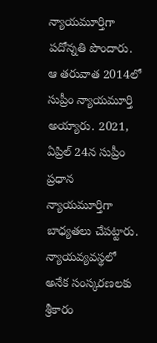న్యాయమూర్తిగా పదోన్నతి పొందారు. ఆ తరువాత 2014లో సుప్రీం న్యాయమూర్తి అయ్యారు. 2021, ఏప్రిల్ 24న సుప్రీం ప్రధాన న్యాయమూర్తిగా బాధ్యతలు చేపట్టారు. న్యాయవ్యవస్థలో అనేక సంస్కరణలకు శ్రీకారం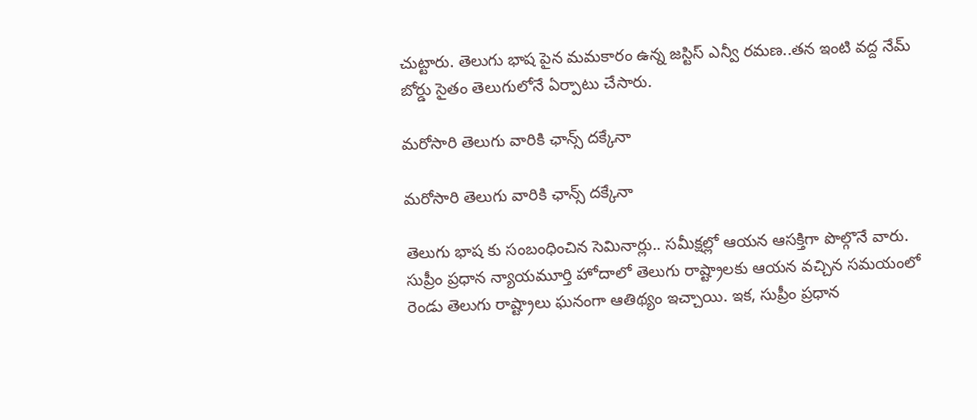చుట్టారు. తెలుగు భాష పైన మమకారం ఉన్న జస్టిస్ ఎన్వీ రమణ..తన ఇంటి వద్ద నేమ్ బోర్డు సైతం తెలుగులోనే ఏర్పాటు చేసారు.

మరోసారి తెలుగు వారికి ఛాన్స్ దక్కేనా

మరోసారి తెలుగు వారికి ఛాన్స్ దక్కేనా

తెలుగు భాష కు సంబంధించిన సెమినార్లు.. సమీక్షల్లో ఆయన ఆసక్తిగా పొల్గొనే వారు. సుప్రీం ప్రధాన న్యాయమూర్తి హోదాలో తెలుగు రాష్ట్రాలకు ఆయన వచ్చిన సమయంలో రెండు తెలుగు రాష్ట్రాలు ఘనంగా ఆతిథ్యం ఇచ్చాయి. ఇక, సుప్రీం ప్రధాన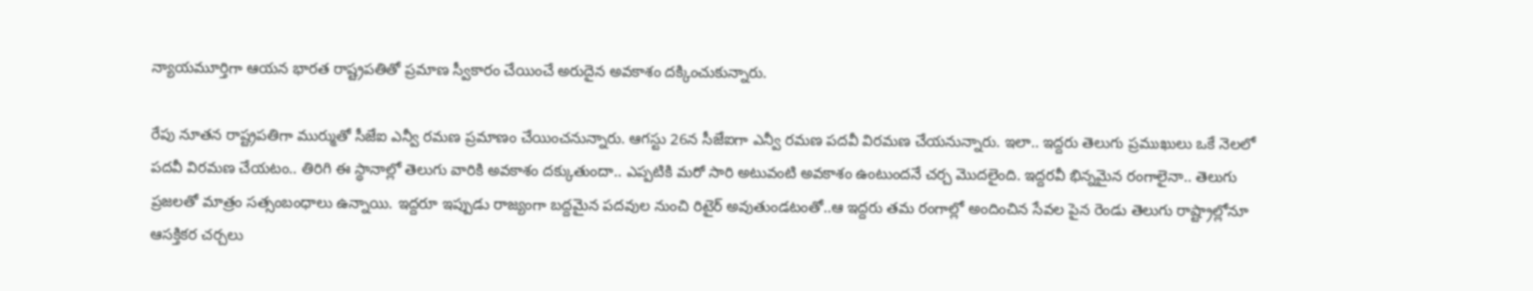న్యాయమూర్తిగా ఆయన భారత రాష్ట్రపతితో ప్రమాణ స్వీకారం చేయించే అరుదైన అవకాశం దక్కించుకున్నారు.

రేపు నూతన రాష్ట్రపతిగా ముర్ముతో సీజేఐ ఎన్వీ రమణ ప్రమాణం చేయించనున్నారు. ఆగస్టు 26న సీజేఐగా ఎన్వీ రమణ పదవీ విరమణ చేయనున్నారు. ఇలా.. ఇద్దరు తెలుగు ప్రముఖులు ఒకే నెలలో పదవీ విరమణ చేయటం.. తిరిగి ఈ స్థానాల్లో తెలుగు వారికి అవకాశం దక్కుతుందా.. ఎప్పటికి మరో సారి అటువంటి అవకాశం ఉంటుందనే చర్చ మొదలైంది. ఇద్దరవీ భిన్నమైన రంగాలైనా.. తెలుగు ప్రజలతో మాత్రం సత్సంబంధాలు ఉన్నాయి. ఇద్దరూ ఇప్పుడు రాజ్యంగా బద్దమైన పదవుల నుంచి రిటైర్ అవుతుండటంతో..ఆ ఇద్దరు తమ రంగాల్లో అందించిన సేవల పైన రెండు తెలుగు రాష్ట్రాల్లోనూ ఆసక్తికర చర్చలు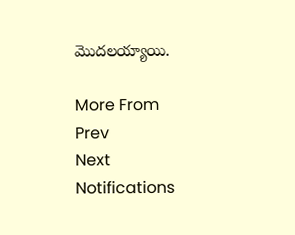మొదలయ్యాయి.

More From
Prev
Next
Notifications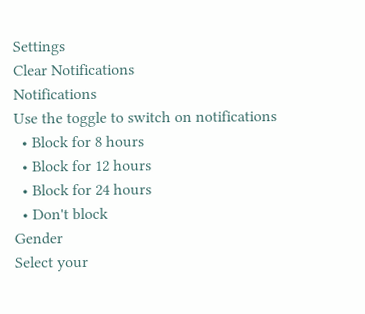Settings
Clear Notifications
Notifications
Use the toggle to switch on notifications
  • Block for 8 hours
  • Block for 12 hours
  • Block for 24 hours
  • Don't block
Gender
Select your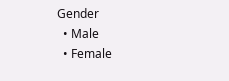Gender
  • Male
  • Female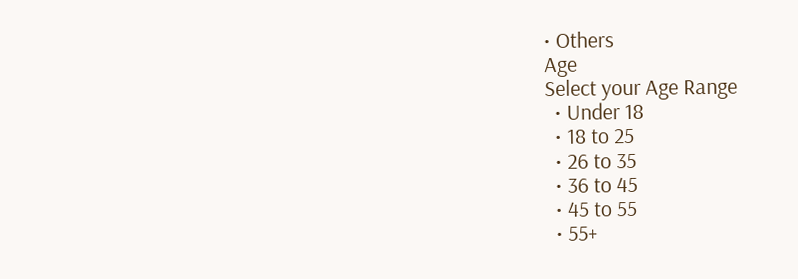• Others
Age
Select your Age Range
  • Under 18
  • 18 to 25
  • 26 to 35
  • 36 to 45
  • 45 to 55
  • 55+